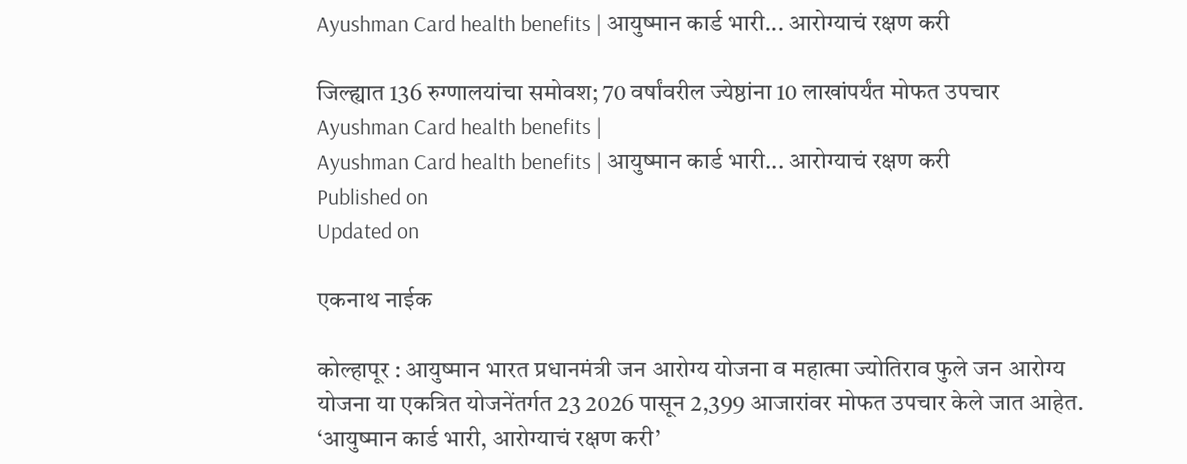Ayushman Card health benefits | आयुष्मान कार्ड भारी... आरोग्याचं रक्षण करी

जिल्ह्यात 136 रुग्णालयांचा समोवश; 70 वर्षांवरील ज्येष्ठांना 10 लाखांपर्यंत मोफत उपचार
Ayushman Card health benefits |
Ayushman Card health benefits | आयुष्मान कार्ड भारी... आरोग्याचं रक्षण करी
Published on
Updated on

एकनाथ नाईक

कोल्हापूर : आयुष्मान भारत प्रधानमंत्री जन आरोग्य योजना व महात्मा ज्योतिराव फुले जन आरोग्य योजना या एकत्रित योजनेंतर्गत 23 2026 पासून 2,399 आजारांवर मोफत उपचार केले जात आहेत. ‘आयुष्मान कार्ड भारी, आरोग्याचं रक्षण करी’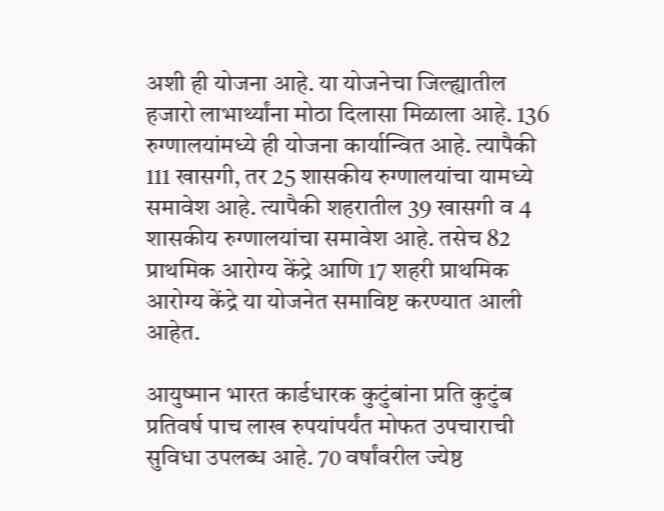अशी ही योजना आहे. या योजनेचा जिल्ह्यातील हजारो लाभार्थ्यांना मोठा दिलासा मिळाला आहे. 136 रुग्णालयांमध्ये ही योजना कार्यान्वित आहे. त्यापैकी 111 खासगी, तर 25 शासकीय रुग्णालयांचा यामध्ये समावेश आहे. त्यापैकी शहरातील 39 खासगी व 4 शासकीय रुग्णालयांचा समावेश आहे. तसेच 82 प्राथमिक आरोग्य केंद्रे आणि 17 शहरी प्राथमिक आरोग्य केंद्रे या योजनेत समाविष्ट करण्यात आली आहेत.

आयुष्मान भारत कार्डधारक कुटुंबांना प्रति कुटुंब प्रतिवर्ष पाच लाख रुपयांपर्यंत मोफत उपचाराची सुविधा उपलब्ध आहे. 70 वर्षांवरील ज्येष्ठ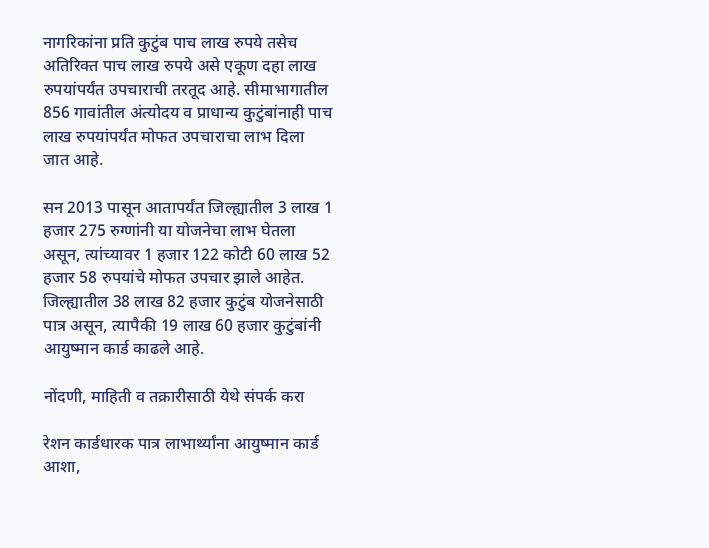नागरिकांना प्रति कुटुंब पाच लाख रुपये तसेच अतिरिक्त पाच लाख रुपये असे एकूण दहा लाख रुपयांपर्यंत उपचाराची तरतूद आहे. सीमाभागातील 856 गावांतील अंत्योदय व प्राधान्य कुटुंबांनाही पाच लाख रुपयांपर्यंत मोफत उपचाराचा लाभ दिला जात आहे.

सन 2013 पासून आतापर्यंत जिल्ह्यातील 3 लाख 1 हजार 275 रुग्णांनी या योजनेचा लाभ घेतला असून, त्यांच्यावर 1 हजार 122 कोटी 60 लाख 52 हजार 58 रुपयांचे मोफत उपचार झाले आहेत. जिल्ह्यातील 38 लाख 82 हजार कुटुंब योजनेसाठी पात्र असून, त्यापैकी 19 लाख 60 हजार कुटुंबांनी आयुष्मान कार्ड काढले आहे.

नोंदणी, माहिती व तक्रारीसाठी येथे संपर्क करा

रेशन कार्डधारक पात्र लाभार्थ्यांना आयुष्मान कार्ड आशा,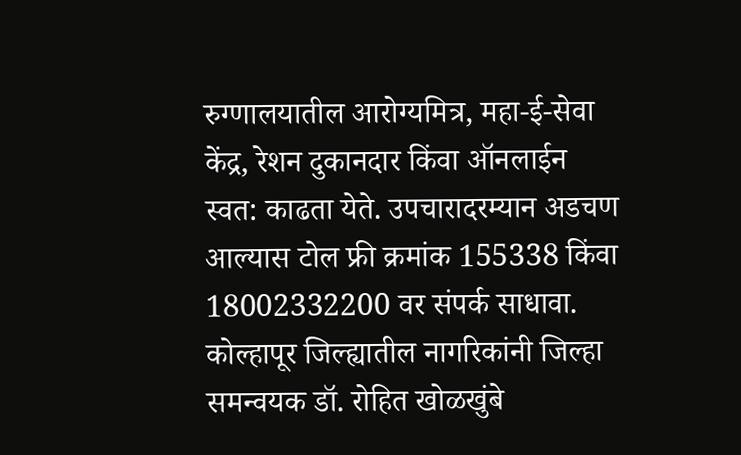रुग्णालयातील आरोग्यमित्र, महा-ई-सेवा केंद्र, रेशन दुकानदार किंवा ऑनलाईन स्वत: काढता येते. उपचारादरम्यान अडचण आल्यास टोल फ्री क्रमांक 155338 किंवा 18002332200 वर संपर्क साधावा. कोल्हापूर जिल्ह्यातील नागरिकांनी जिल्हा समन्वयक डॉ. रोहित खोळखुंबे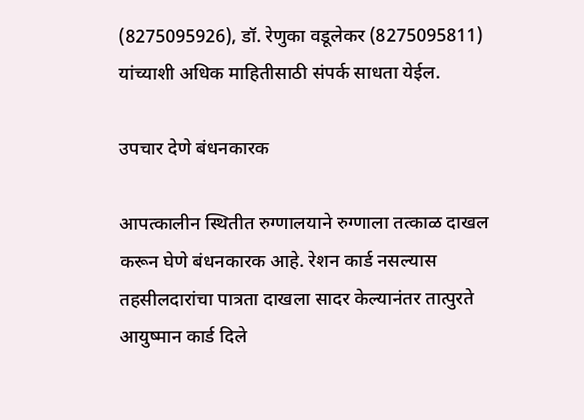(8275095926), डॉ. रेणुका वडूलेकर (8275095811) यांच्याशी अधिक माहितीसाठी संपर्क साधता येईल.

उपचार देणे बंधनकारक

आपत्कालीन स्थितीत रुग्णालयाने रुग्णाला तत्काळ दाखल करून घेणे बंधनकारक आहे. रेशन कार्ड नसल्यास तहसीलदारांचा पात्रता दाखला सादर केल्यानंतर तात्पुरते आयुष्मान कार्ड दिले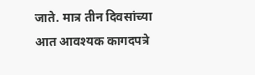जाते. मात्र तीन दिवसांच्या आत आवश्यक कागदपत्रे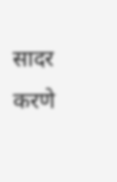सादर करणे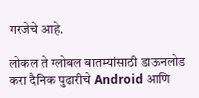गरजेचे आहे.

लोकल ते ग्लोबल बातम्यांसाठी डाऊनलोड करा दैनिक पुढारीचे Android आणि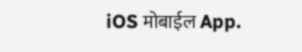iOS मोबाईल App.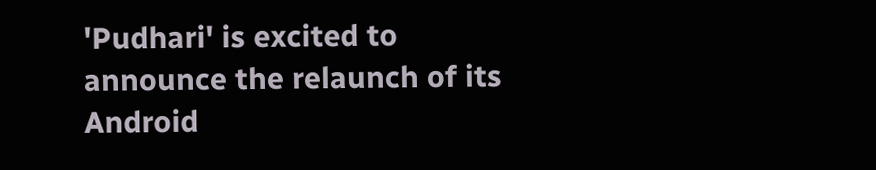'Pudhari' is excited to announce the relaunch of its Android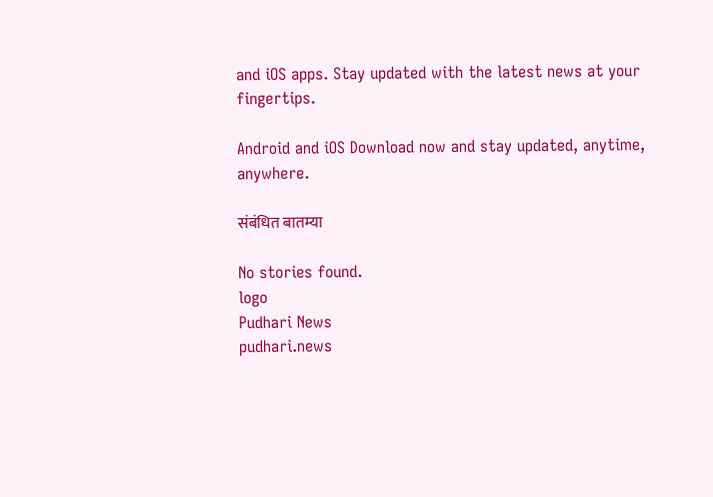and iOS apps. Stay updated with the latest news at your fingertips.

Android and iOS Download now and stay updated, anytime, anywhere.

संबंधित बातम्या

No stories found.
logo
Pudhari News
pudhari.news